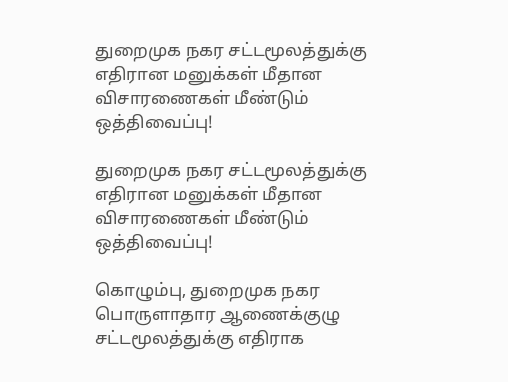துறைமுக நகர சட்டமூலத்துக்கு எதிரான மனுக்கள் மீதான விசாரணைகள் மீண்டும் ஒத்திவைப்பு!

துறைமுக நகர சட்டமூலத்துக்கு எதிரான மனுக்கள் மீதான விசாரணைகள் மீண்டும் ஒத்திவைப்பு!

கொழும்பு, துறைமுக நகர பொருளாதார ஆணைக்குழு சட்டமூலத்துக்கு எதிராக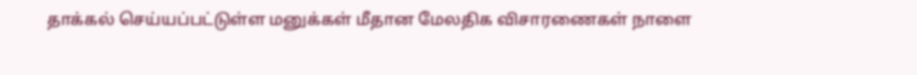தாக்கல் செய்யப்பட்டுள்ள மனுக்கள் மீதான மேலதிக விசாரணைகள் நாளை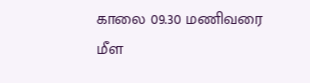காலை 09.30 மணிவரை மீள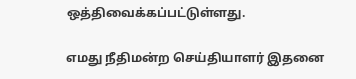ஒத்திவைக்கப்பட்டுள்ளது.

எமது நீதிமன்ற செய்தியாளர் இதனை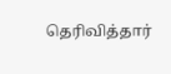தெரிவித்தார்